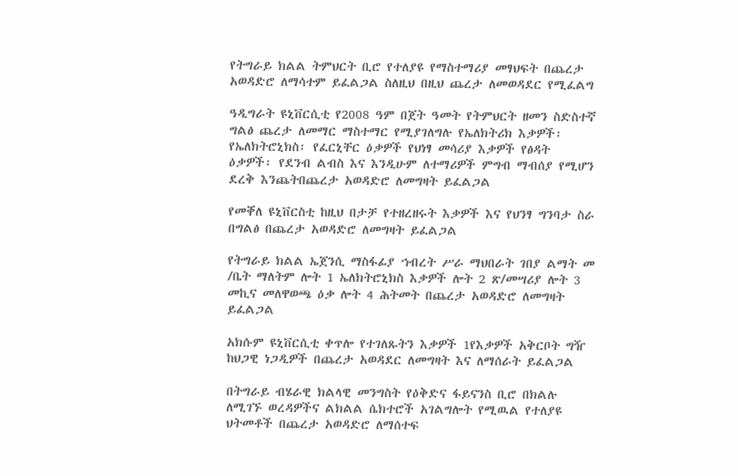የትግራይ ክልል ትምህርት ቢሮ የተለያዩ የማስተማሪያ መፃህፍት በጨረታ አወዳድሮ ለማሳተም ይፈልጋል ስለዚህ በዚህ ጨረታ ለመወዳደር የሚፈልግ

ዓዲግራት ዩኒቨርሲቲ የ2008 ዓም በጀት ዓመት የትምህርት ዘመን ስድስተኛ ግልፅ ጨረታ ለመማር ማስተማር የሚያገለግሉ የኤለክትሪክ እቃዎች፡ የኤለክትሮኒክስ፡ የፈርኒቸር ዕቃዎች የህነፃ መሳሪያ እቃዎች የፅዳት ዕቃዎች፡ የደንብ ልብስ እና እንዲሁም ለተማሪዎች ምግብ ማብሰያ የሚሆን ደረቅ እንጨትበጨረታ አወዳድሮ ለመግዛት ይፈልጋል

የመቐለ ዩኒቨርስቲ ከዚህ በታቻ የተዘረዘሩት እቃዎች እና የህንፃ ግንባታ ስራ በግልፅ በጨረታ አወዳድሮ ለመግዛት ይፈልጋል

የትግራይ ክልል ኤጀንሲ ማስፋፊያ ኀብረት ሥራ ማህበራት ገበያ ልማት መ /ቤት ማለትም ሎት 1 ኤለክትሮኒክስ እቃዎች ሎት 2 ጽ/መሣሪያ ሎት 3 መኪና መለዋወጫ ዕቃ ሎት 4 ሕትመት በጨረታ አወዳድሮ ለመግዛት ይፈልጋል

አክሱም ዩኒቨርሲቲ ቀጥሎ የተገለጹትን እቃዎች 1የእቃዎች አቅርቦት ግዥ ከህጋዊ ነጋዲዎች በጨረታ አወዳደር ለመግዛት እና ለማሰራት ይፈልጋል

በትግራይ ብሄራዊ ክልላዊ መንግስት የዕቅድና ፋይናንስ ቢሮ በክልሉ ለሚገኙ ወረዳዎችና ልክልል ሴክተሮች አገልግሎት የሚዉል የተለያዩ ህትመቶች በጨረታ አወዳድሮ ለማሰተፍ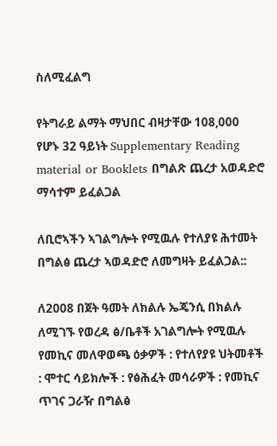ስለሚፈልግ

የትግራይ ልማት ማህበር ብዛታቸው 108,000 የሆኑ 32 ዓይነት Supplementary Reading material or Booklets በግልጽ ጨረታ አወዳድሮ ማሳተም ይፈልጋል

ለቢሮኣችን ኣገልግሎት የሚዉሉ የተለያዩ ሕተመት በግልፅ ጨረታ ኣወዳድሮ ለመግዛት ይፈልጋል::

ለ2008 በጀት ዓመት ለክልሉ ኤጄንሲ በክልሉ ለሚገኙ የወረዳ ፅ/ቤቶች አገልግሎት የሚዉሉ የመኪና መለዋወጫ ዕቃዎች : የተለየያዩ ህትመቶች : ሞተር ሳይክሎች : የፅሕፈት መሳራዎች : የመኪና ጥገና ጋራዥ በግልፅ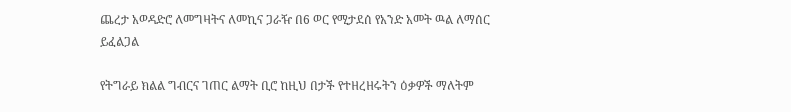ጨረታ አወዳድሮ ለመግዛትና ለመኪና ጋራዥ በ6 ወር የሚታደሰ የአንድ አመት ዉል ለማሰር ይፈልጋል

የትግራይ ክልል ግብርና ገጠር ልማት ቢሮ ከዚህ በታች የተዘረዘሩትን ዕቃዎች ማለትም